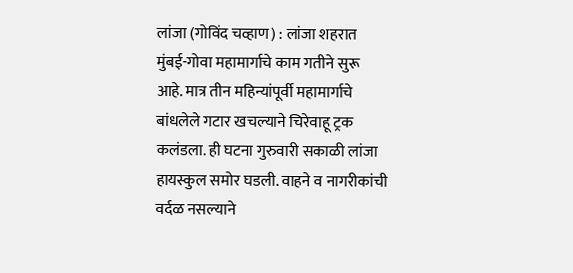लांजा (गोविंद चव्हाण) : लांजा शहरात मुंबई-गोवा महामार्गाचे काम गतीने सुरू आहे. मात्र तीन महिन्यांपूर्वी महामार्गाचे बांधलेले गटार खचल्याने चिरेवाहू ट्रक कलंडला. ही घटना गुरुवारी सकाळी लांजा हायस्कुल समोर घडली. वाहने व नागरीकांची वर्दळ नसल्याने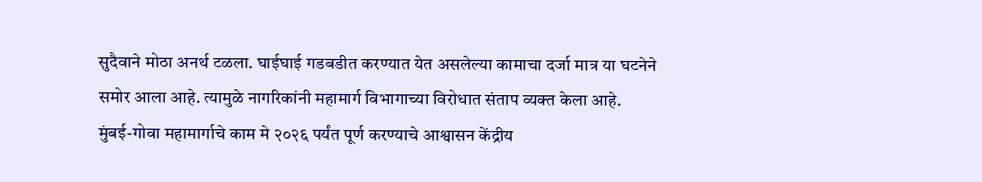सुदैवाने मोठा अनर्थ टळला. घाईघाई गडबडीत करण्यात येत असलेल्या कामाचा दर्जा मात्र या घटनेने समोर आला आहे. त्यामुळे नागरिकांनी महामार्ग विभागाच्या विरोधात संताप व्यक्त केला आहे.
मुंबई-गोवा महामार्गाचे काम मे २०२६ पर्यंत पूर्ण करण्याचे आश्वासन केंद्रीय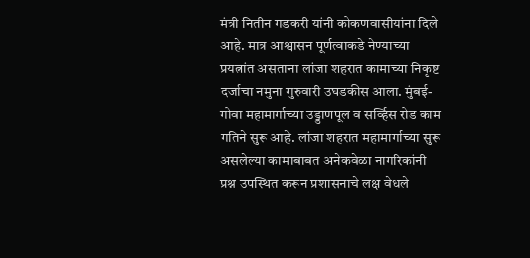मंत्री नितीन गडकरी यांनी कोकणवासीयांना दिले आहे. मात्र आश्वासन पूर्णत्वाकडे नेण्याच्या प्रयत्नांत असताना लांजा शहरात कामाच्या निकृष्ट दर्जाचा नमुना गुरुवारी उघडकीस आला. मुंबई-गोवा महामार्गाच्या उड्डाणपूल व सर्व्हिस रोड काम गतिने सुरू आहे. लांजा शहरात महामार्गाच्या सुरू असलेल्या कामाबाबत अनेकवेळा नागरिकांनी प्रश्न उपस्थित करून प्रशासनाचे लक्ष वेधले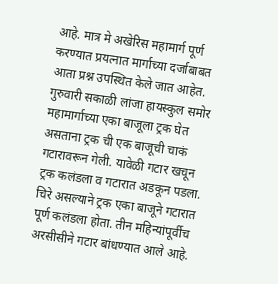आहे. मात्र मे अखेरिस महामार्ग पूर्ण करण्यात प्रयत्नात मार्गाच्या दर्जाबाबत आता प्रश्न उपस्थित केले जात आहेत. गुरुवारी सकाळी लांजा हायस्कुल समोर महामार्गाच्या एका बाजूला ट्रक घेत असताना ट्रक ची एक बाजूची चाकं गटारावरून गेली. यावेळी गटार खचून ट्रक कलंडला व गटारात अडकून पडला. चिरे असल्याने ट्रक एका बाजूने गटारात पूर्ण कलंडला होता. तीन महिन्यांपूर्वीच अरसीसीने गटार बांधण्यात आले आहे.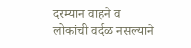दरम्यान वाहने व लोकांची वर्दळ नसल्याने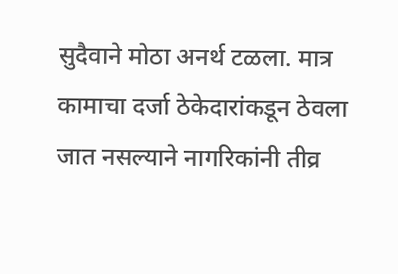सुदैवाने मोठा अनर्थ टळला. मात्र कामाचा दर्जा ठेकेदारांकडून ठेवला जात नसल्याने नागरिकांनी तीव्र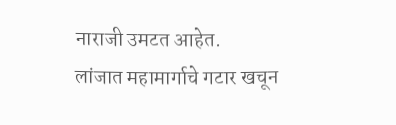नाराजी उमटत आहेत.
लांजात महामार्गाचे गटार खचून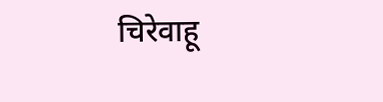चिरेवाहू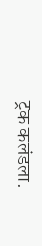ट्रक कलंडला.